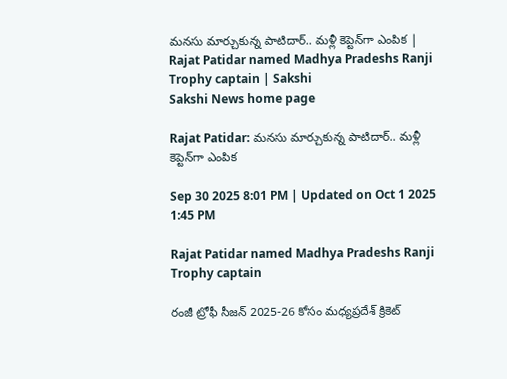మ‌న‌సు మార్చుకున్న పాటిదార్‌.. మ‌ళ్లీ కెప్టెన్‌గా ఎంపిక‌ | Rajat Patidar named Madhya Pradeshs Ranji Trophy captain | Sakshi
Sakshi News home page

Rajat Patidar: మ‌న‌సు మార్చుకున్న పాటిదార్‌.. మ‌ళ్లీ కెప్టెన్‌గా ఎంపిక‌

Sep 30 2025 8:01 PM | Updated on Oct 1 2025 1:45 PM

Rajat Patidar named Madhya Pradeshs Ranji Trophy captain

రంజీ ట్రోఫీ సీజన్ 2025-26 కోసం మధ్యప్రదేశ్ క్రికెట్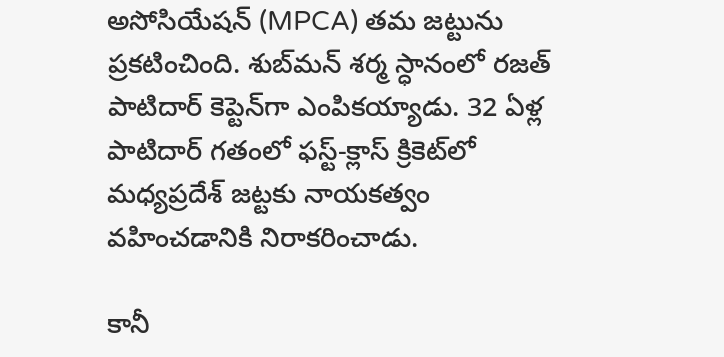అసోసియేషన్ (MPCA) తమ జట్టును ప్రకటించింది. శుబ్‌మన్ శర్మ స్ధానంలో రజత్ పాటిదార్ కెప్టెన్‌గా ఎంపికయ్యాడు. 32 ఏళ్ల పాటిదార్ గతంలో ఫస్ట్-క్లాస్ క్రికెట్‌లో మధ్యప్రదేశ్ జట్టకు నాయకత్వం వహించడానికి నిరాకరించాడు.

కానీ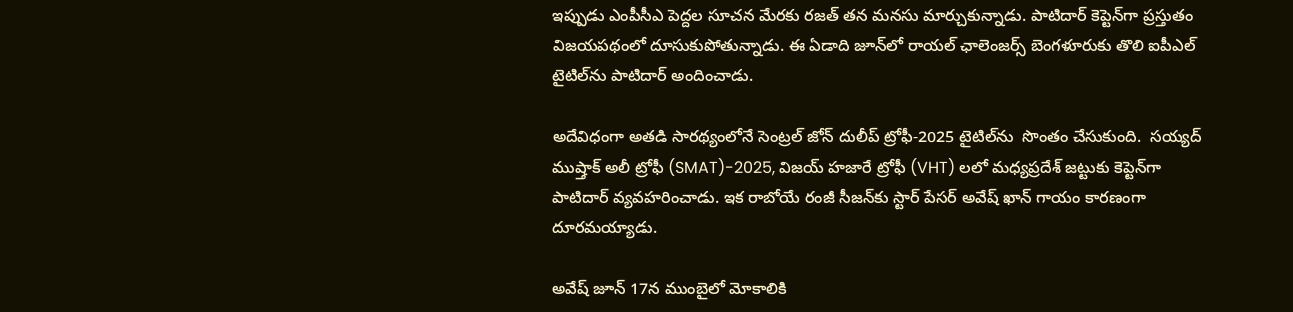ఇప్పుడు ఎంపీసీఎ పెద్దల సూచన మేరకు రజత్ తన మనసు మార్చుకున్నాడు. పాటిదార్ కెప్టెన్‌గా ప్రస్తుతం విజయపథంలో దూసుకుపోతున్నాడు. ఈ ఏడాది జూన్‌లో రాయల్ ఛాలెంజర్స్ బెంగళూరుకు తొలి ఐపీఎల్ టైటిల్‌ను పాటిదార్ అందించాడు.

అదేవిధంగా అతడి సారథ్యంలోనే సెంట్రల్ జోన్ దులీప్ ట్రోఫీ-2025 టైటిల్‌ను  సొంతం చేసుకుంది.  సయ్యద్ ముష్తాక్ అలీ ట్రోఫీ (SMAT)-2025, విజయ్ హజారే ట్రోఫీ (VHT) లలో మధ్యప్రదేశ్ జట్టుకు కెప్టెన్‌గా పాటిదార్ వ్యవహరించాడు. ఇక రాబోయే రంజీ సీజన్‌కు స్టార్ పేసర్ అవేష్ ఖాన్ గాయం కారణంగా దూరమయ్యాడు.

అవేష్ జూన్ 17న ముంబైలో మోకాలికి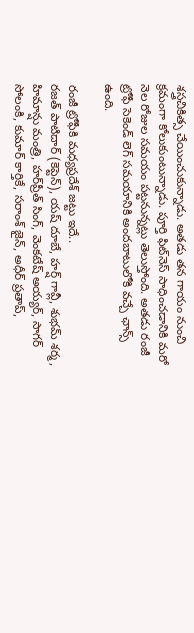శస్త్రచికిత్స చేయించుకున్నాడు. అతడు తన గాయం నుం‍చి క్రమంగా కోలుకుంటున్నాడు. పూర్తి ఫిట్‌నెస్ సాధించడానికి మరో నెల రోజుల సమయం పట్టనున్నట్లు తెలుస్తోంది. అతడు రంజీ ట్రోఫీ సెకెండ్ లెగ్ సమయానికి అంద‌బాటులోకి వ‌చ్చే ఛాన్స్ ఉంది.

రంజీ ట్రోఫీకి మ‌ధ్యప్ర‌దేశ్ జ‌ట్టు ఇదే..
రజత్ పాటిదార్ (కెప్టెన్‌), యష్ దూబే, హర్ష్ గావ్లీ, శుభమ్ శర్మ, హిమాన్షు మంత్రి, హర్‌ప్రీత్ సింగ్, వెంకటేష్ అయ్యర్, సాగర్ సోలంకి, కుమార్ కార్తికే, సరాంశ్ జైన్, అధీర్ ప్రతాప్,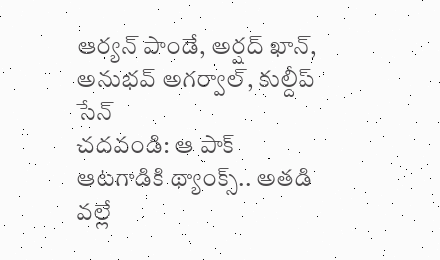ఆర్యన్ పాండే, అర్షద్ ఖాన్, అనుభవ్ అగర్వాల్, కుల్దీప్ సేన్
చదవండి: ఆ పాక్ ఆట‌గాడికి థ్యాంక్స్.. అత‌డి వ‌ల్లే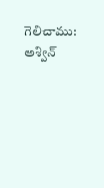గెలిచాము: అశ్విన్‌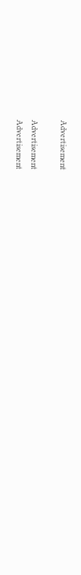Advertisement

Advertisement
Advertisement